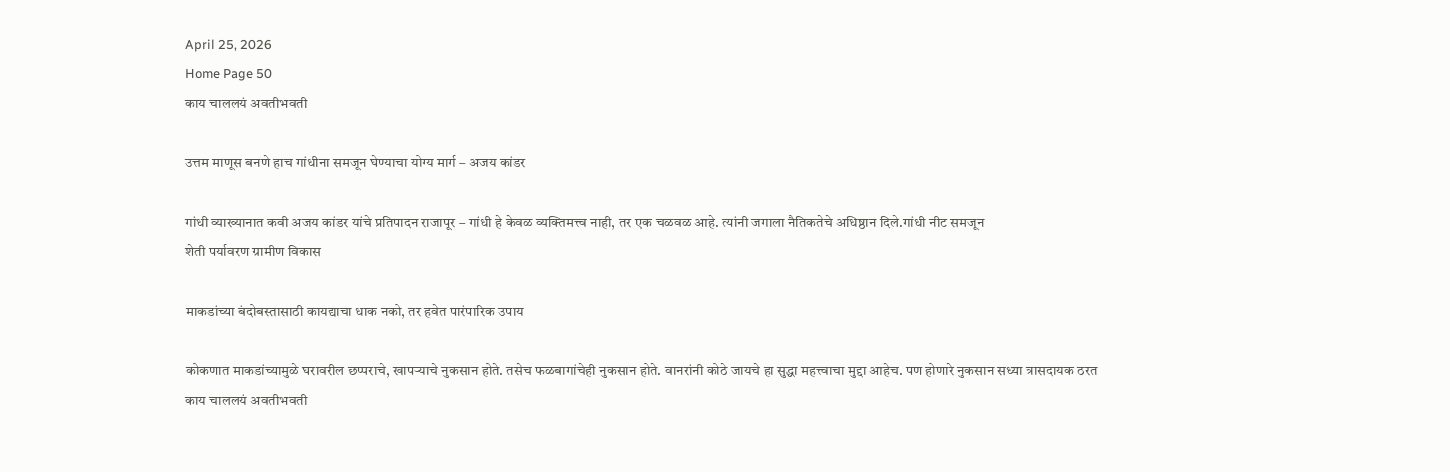April 25, 2026
Home Page 50
काय चाललयं अवतीभवती

उत्तम माणूस बनणे हाच गांधीना समजून घेण्याचा योग्य मार्ग – अजय कांडर

गांधी व्याख्यानात कवी अजय कांडर यांचे प्रतिपादन राजापूर – गांधी हे केवळ व्यक्तिमत्त्व नाही, तर एक चळवळ आहे. त्यांनी जगाला नैतिकतेचे अधिष्ठान दिले.गांधी नीट समजून
शेती पर्यावरण ग्रामीण विकास

माकडांच्या बंदोबस्तासाठी कायद्याचा धाक नको, तर हवेत पारंपारिक उपाय

कोकणात माकडांच्यामुळे घरावरील छप्पराचे, खापऱ्याचे नुकसान होते. तसेच फळबागांचेही नुकसान होते. वानरांनी कोठे जायचे हा सुद्धा महत्त्वाचा मुद्दा आहेच. पण होणारे नुकसान सध्या त्रासदायक ठरत
काय चाललयं अवतीभवती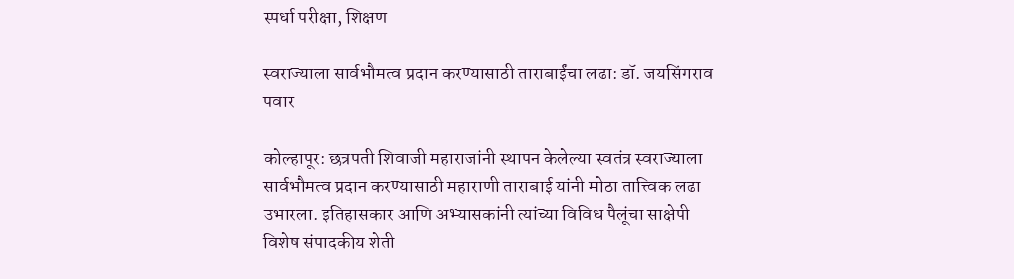स्पर्धा परीक्षा, शिक्षण

स्वराज्याला सार्वभौमत्व प्रदान करण्यासाठी ताराबाईंचा लढा: डॉ. जयसिंगराव पवार

कोल्हापूर: छत्रपती शिवाजी महाराजांनी स्थापन केलेल्या स्वतंत्र स्वराज्याला सार्वभौमत्व प्रदान करण्यासाठी महाराणी ताराबाई यांनी मोठा तात्त्विक लढा उभारला. इतिहासकार आणि अभ्यासकांनी त्यांच्या विविध पैलूंचा साक्षेपी
विशेष संपादकीय शेती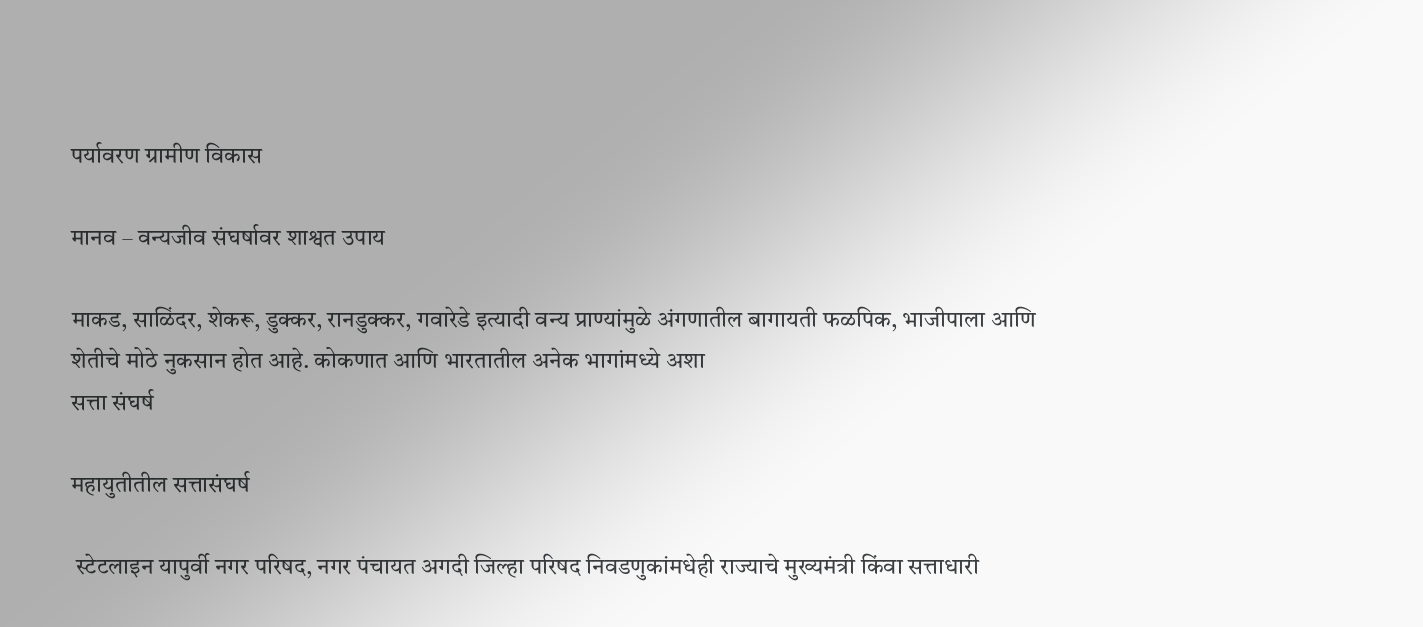पर्यावरण ग्रामीण विकास

मानव – वन्यजीव संघर्षावर शाश्वत उपाय

माकड, साळिंदर, शेकरू, डुक्कर, रानडुक्कर, गवारेडे इत्यादी वन्य प्राण्यांमुळे अंगणातील बागायती फळपिक, भाजीपाला आणि शेतीचे मोठे नुकसान होत आहे. कोकणात आणि भारतातील अनेक भागांमध्ये अशा
सत्ता संघर्ष

महायुतीतील सत्तासंघर्ष

 स्टेटलाइन यापुर्वी नगर परिषद, नगर पंचायत अगदी जिल्हा परिषद निवडणुकांमधेही राज्याचे मुख्यमंत्री किंवा सत्ताधारी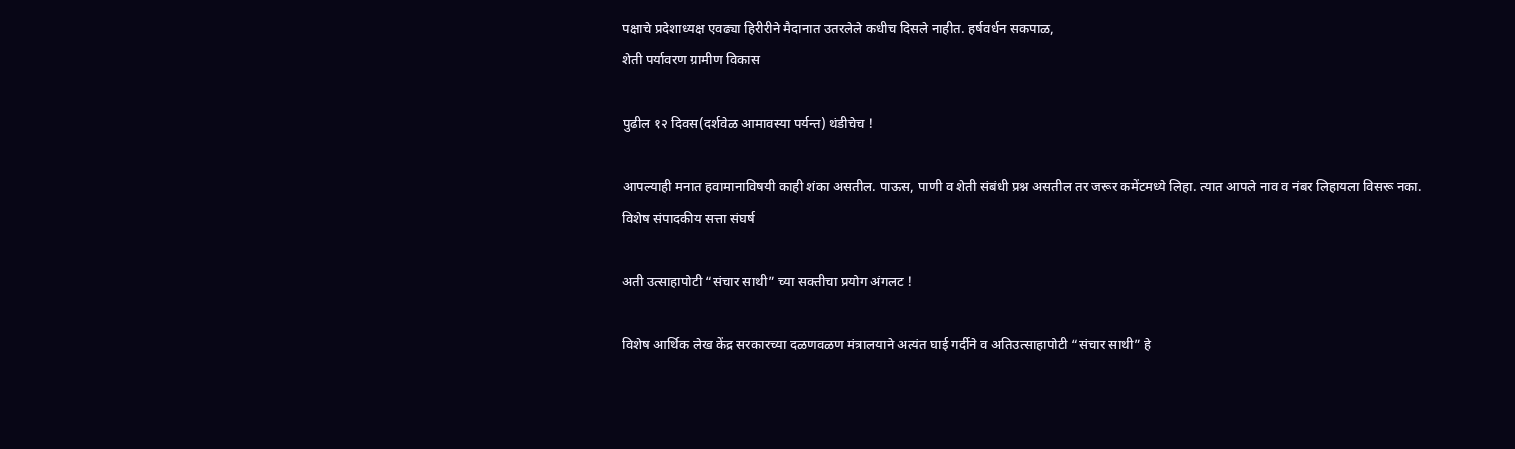पक्षाचे प्रदेशाध्यक्ष एवढ्या हिरीरीने मैदानात उतरलेले कधीच दिसले नाहीत. हर्षवर्धन सकपाळ,
शेती पर्यावरण ग्रामीण विकास

पुढील १२ दिवस(दर्शवेळ आमावस्या पर्यन्त) थंडीचेच !

आपल्याही मनात हवामानाविषयी काही शंका असतील. पाऊस, पाणी व शेती संबंधी प्रश्न असतील तर जरूर कमेंटमध्ये लिहा. त्यात आपले नाव व नंबर लिहायला विसरू नका.
विशेष संपादकीय सत्ता संघर्ष

अती उत्साहापोटी “संचार साथी” च्या सक्तीचा प्रयोग अंगलट !

विशेष आर्थिक लेख केंद्र सरकारच्या दळणवळण मंत्रालयाने अत्यंत घाई गर्दीने व अतिउत्साहापोटी “संचार साथी” हे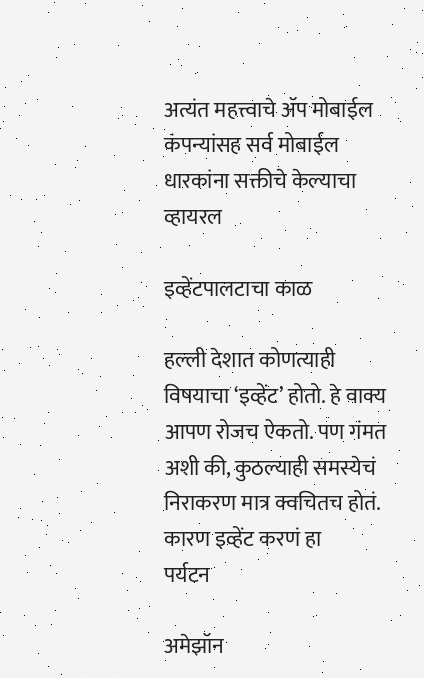अत्यंत महत्त्वाचे ॲप मोबाईल कंपन्यांसह सर्व मोबाईल धारकांना सक्तीचे केल्याचा
व्हायरल

इव्हेंटपालटाचा काळ

हल्ली देशात कोणत्याही विषयाचा ‘इव्हेंट’ होतो. हे वाक्य आपण रोजच ऐकतो. पण गंमत अशी की, कुठल्याही समस्येचं निराकरण मात्र क्वचितच होतं. कारण इव्हेंट करणं हा
पर्यटन

अमेझॉन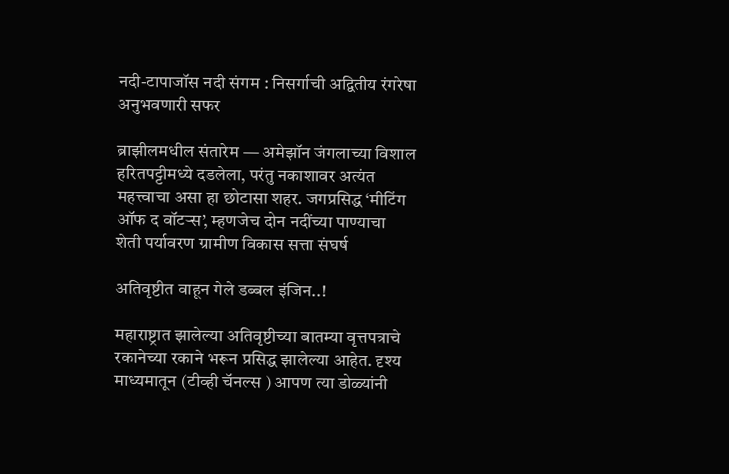नदी-टापाजॉस नदी संगम : निसर्गाची अद्वितीय रंगरेषा अनुभवणारी सफर

ब्राझीलमधील संतारेम — अमेझॉन जंगलाच्या विशाल हरितपट्टीमध्ये दडलेला, परंतु नकाशावर अत्यंत महत्त्वाचा असा हा छोटासा शहर. जगप्रसिद्ध ‘मीटिंग ऑफ द वॉटर्‍स’, म्हणजेच दोन नदींच्या पाण्याचा
शेती पर्यावरण ग्रामीण विकास सत्ता संघर्ष

अतिवृष्टीत वाहून गेले डब्बल इंजिन..!

महाराष्ट्रात झालेल्या अतिवृष्टीच्या बातम्या वृत्तपत्राचे रकानेच्या रकाने भरून प्रसिद्ध झालेल्या आहेत. दृश्य माध्यमातून (टीव्ही चॅनल्स ) आपण त्या डोळ्यांनी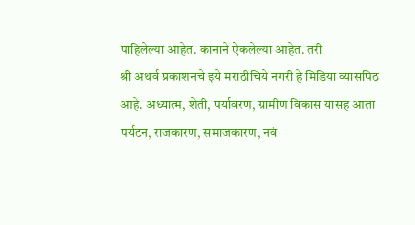पाहिलेल्या आहेत. कानाने ऐकलेल्या आहेत. तरी
श्री अथर्व प्रकाशनचे इये मराठीचिये नगरी हे मिडिया व्यासपिठ आहे. अध्यात्म, शेती, पर्यावरण, ग्रामीण विकास यासह आता पर्यटन, राजकारण, समाजकारण, नवं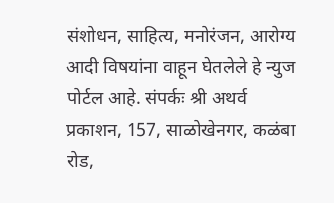संशोधन, साहित्य, मनोरंजन, आरोग्य आदी विषयांना वाहून घेतलेले हे न्युज पोर्टल आहे. संपर्कः श्री अथर्व प्रकाशन, 157, साळोखेनगर, कळंबा रोड,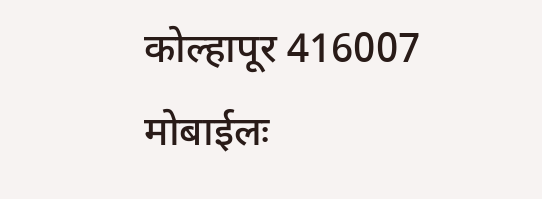कोल्हापूर 416007 मोबाईलः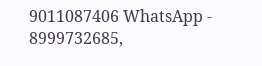9011087406 WhatsApp - 8999732685,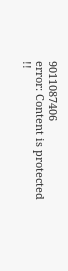9011087406
error: Content is protected !!